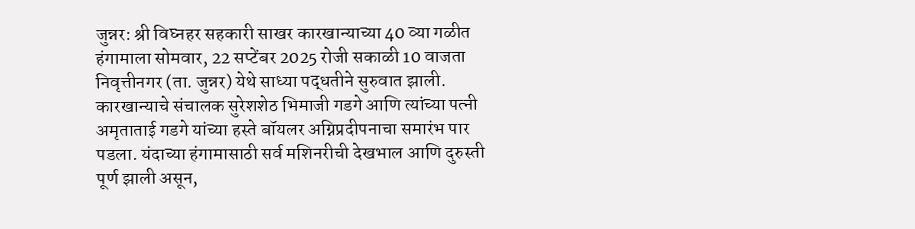जुन्नर: श्री विघ्नहर सहकारी साखर कारखान्याच्या 40 व्या गळीत हंगामाला सोमवार, 22 सप्टेंबर 2025 रोजी सकाळी 10 वाजता निवृत्तीनगर (ता. जुन्नर) येथे साध्या पद्धतीने सुरुवात झाली. कारखान्याचे संचालक सुरेशशेठ भिमाजी गडगे आणि त्यांच्या पत्नी अमृताताई गडगे यांच्या हस्ते बॉयलर अग्निप्रदीपनाचा समारंभ पार पडला. यंदाच्या हंगामासाठी सर्व मशिनरीची देखभाल आणि दुरुस्ती पूर्ण झाली असून,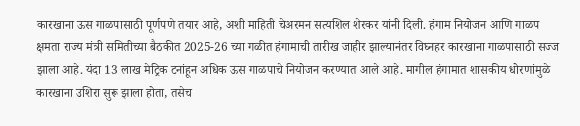कारखाना ऊस गाळपासाठी पूर्णपणे तयार आहे, अशी माहिती चेअरमन सत्यशिल शेरकर यांनी दिली. हंगाम नियोजन आणि गाळप क्षमता राज्य मंत्री समितीच्या बैठकीत 2025-26 च्या गळीत हंगामाची तारीख जाहीर झाल्यानंतर विघ्नहर कारखाना गाळपासाठी सज्ज झाला आहे. यंदा 13 लाख मेट्रिक टनांहून अधिक ऊस गाळपाचे नियोजन करण्यात आले आहे. मागील हंगामात शासकीय धोरणांमुळे कारखाना उशिरा सुरू झाला होता, तसेच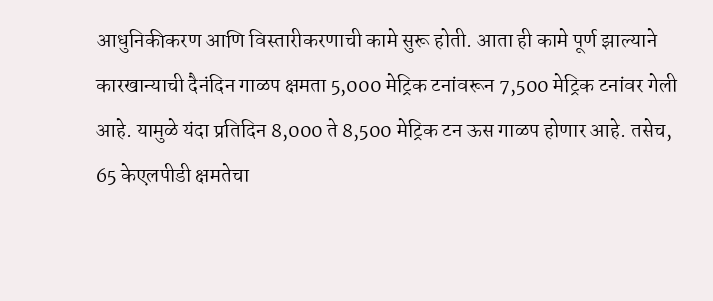आधुनिकीकरण आणि विस्तारीकरणाची कामे सुरू होती. आता ही कामे पूर्ण झाल्याने कारखान्याची दैनंदिन गाळप क्षमता 5,000 मेट्रिक टनांवरून 7,500 मेट्रिक टनांवर गेली आहे. यामुळे यंदा प्रतिदिन 8,000 ते 8,500 मेट्रिक टन ऊस गाळप होणार आहे. तसेच, 65 केएलपीडी क्षमतेचा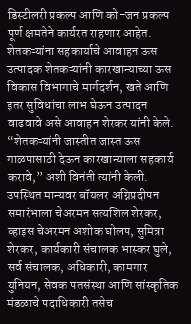डिस्टीलरी प्रकल्प आणि को-जन प्रकल्प पूर्ण क्षमतेने कार्यरत राहणार आहेत. शेतकऱ्यांना सहकार्याचे आवाहन ऊस उत्पादक शेतकऱ्यांनी कारखान्याच्या ऊस विकास विभागाचे मार्गदर्शन, खते आणि इतर सुविधांचा लाभ घेऊन उत्पादन वाढवावे असे आवाहन शेरकर यांनी केले. “शेतकऱ्यांनी जास्तीत जास्त ऊस गाळपासाठी देऊन कारखान्याला सहकार्य करावे,” अशी विनंती त्यांनी केली. उपस्थित मान्यवर बॉयलर अग्निप्रदीपन समारंभाला चेअरमन सत्यशिल शेरकर, व्हाइस चेअरमन अशोक घोलप, सुमित्रा शेरकर, कार्यकारी संचालक भास्कर घुले, सर्व संचालक, अधिकारी, कामगार युनियन, सेवक पतसंस्था आणि सांस्कृतिक मंडळाचे पदाधिकारी तसेच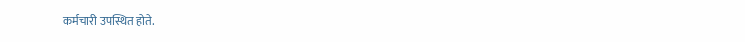कर्मचारी उपस्थित होते.